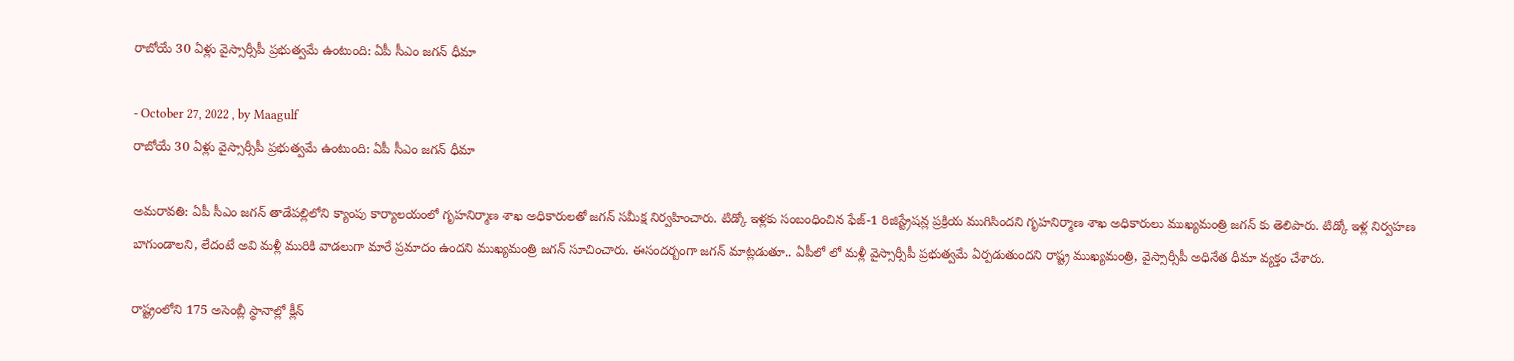రాబోయే 30 ఏళ్లు వైస్సార్సీపీ ప్రభుత్వమే ఉంటుంది: ఏపీ సీఎం జగన్ ధీమా

- October 27, 2022 , by Maagulf
రాబోయే 30 ఏళ్లు వైస్సార్సీపీ ప్రభుత్వమే ఉంటుంది: ఏపీ సీఎం జగన్ ధీమా

అమరావతి: ఏపీ సీఎం జగన్ తాడేపల్లిలోని క్యాంపు కార్యాలయంలో గృహనిర్మాణ శాఖ అధికారులతో జగన్ సమీక్ష నిర్వహించారు. టిడ్కో ఇళ్లకు సంబంధించిన ఫేజ్-1 రిజిస్ట్రేషన్ల ప్రక్రియ ముగిసిందని గృహనిర్మాణ శాఖ అధికారులు ముఖ్యమంత్రి జగన్ కు తెలిపారు. టిడ్కో ఇళ్ల నిర్వహణ బాగుండాలని, లేదంటే అవి మళ్లీ మురికి వాడలుగా మారే ప్రమాదం ఉందని ముఖ్యమంత్రి జగన్ సూచించారు. ఈసందర్బంగా జగన్ మాట్లడుతూ.. ఏపీలో లో మళ్లీ వైస్సార్సీపీ ప్రభుత్వమే ఏర్పడుతుందని రాష్ట్ర ముఖ్యమంత్రి, వైస్సార్సీపీ అధినేత ధీమా వ్యక్తం చేశారు.

రాష్ట్రంలోని 175 అసెంబ్లీ స్థానాల్లో క్లీన్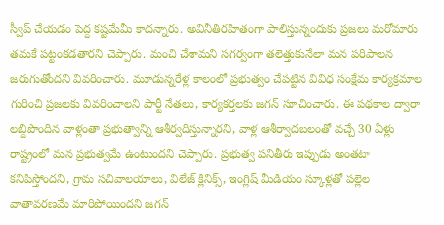స్వీప్ చేయడం పెద్ద కష్టమేమీ కాదన్నారు. అవినీతిరహితంగా పాలిస్తున్నందుకు ప్రజలు మరోమారు తమకే పట్టంకడతారని చెప్పారు. మంచి చేశామని సగర్వంగా తలెత్తుకునేలా మన పరిపాలన జరుగుతోందని వివరించారు. మూడున్నరేళ్ల కాలంలో ప్రభుత్వం చేపట్టిన వివిధ సంక్షేమ కార్యక్రమాల గురించి ప్రజలకు వివరించాలని పార్టీ నేతలు, కార్యకర్తలకు జగన్ సూచించారు. ఈ పథకాల ద్వారా లబ్దిపొందిన వాళ్లంతా ప్రభుత్వాన్ని ఆశీర్వదిస్తున్నారని, వాళ్ల ఆశీర్వాదబలంతో వచ్చే 30 ఏళ్లు రాష్ట్రంలో మన ప్రభుత్వమే ఉంటుందని చెప్పారు. ప్రభుత్వ పనితీరు ఇప్పుడు అంతటా కనిపిస్తోందని, గ్రామ సచివాలయాలు, విలేజ్ క్లినిక్స్, ఇంగ్లిష్ మీడియం స్కూళ్లతో పల్లెల వాతావరణమే మారిపోయిందని జగన్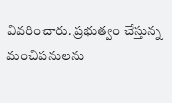వివరించారు. ప్రభుత్వం చేస్తున్న మంచిపనులను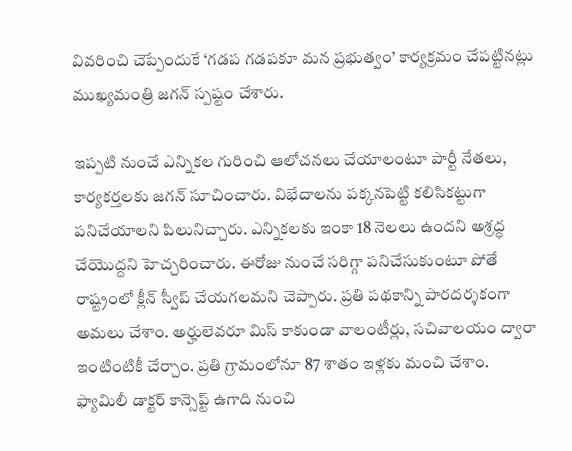వివరించి చెప్పేందుకే ‘గడప గడపకూ మన ప్రభుత్వం’ కార్యక్రమం చేపట్టినట్లు ముఖ్యమంత్రి జగన్ స్పష్టం చేశారు.

ఇప్పటి నుంచే ఎన్నికల గురించి ఆలోచనలు చేయాలంటూ పార్టీ నేతలు, కార్యకర్తలకు జగన్ సూచించారు. విభేదాలను పక్కనపెట్టి కలిసికట్టుగా పనిచేయాలని పిలునిచ్చారు. ఎన్నికలకు ఇంకా 18 నెలలు ఉందని అశ్రద్ధ చేయొద్దని హెచ్చరించారు. ఈరోజు నుంచే సరిగ్గా పనిచేసుకుంటూ పోతే రాష్ట్రంలో క్లీన్ స్వీప్ చేయగలమని చెప్పారు. ప్రతి పథకాన్ని పారదర్శకంగా అమలు చేశాం. అర్హులెవరూ మిస్‌ కాకుండా వాలంటీర్లు, సచివాలయం ద్వారా ఇంటింటికీ చేర్చాం. ప్రతి గ్రామంలోనూ 87 శాతం ఇళ్లకు మంచి చేశాం. ఫ్యామిలీ డాక్టర్‌ కాన్సెప్ట్‌ ఉగాది నుంచి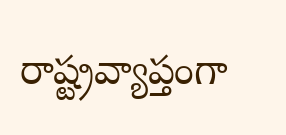రాష్ట్రవ్యాప్తంగా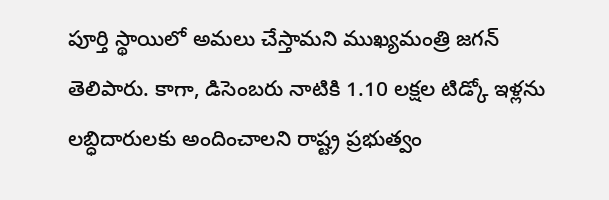పూర్తి స్థాయిలో అమలు చేస్తామని ముఖ్యమంత్రి జగన్ తెలిపారు. కాగా, డిసెంబరు నాటికి 1.10 లక్షల టిడ్కో ఇళ్లను లబ్ధిదారులకు అందించాలని రాష్ట్ర ప్రభుత్వం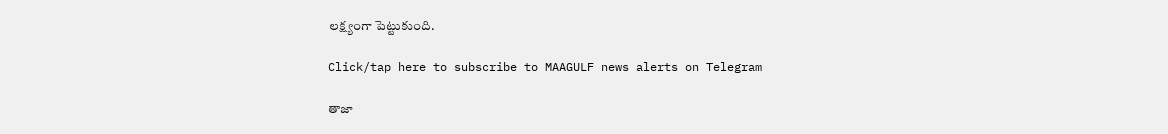లక్ష్యంగా పెట్టుకుంది.

Click/tap here to subscribe to MAAGULF news alerts on Telegram

తాజా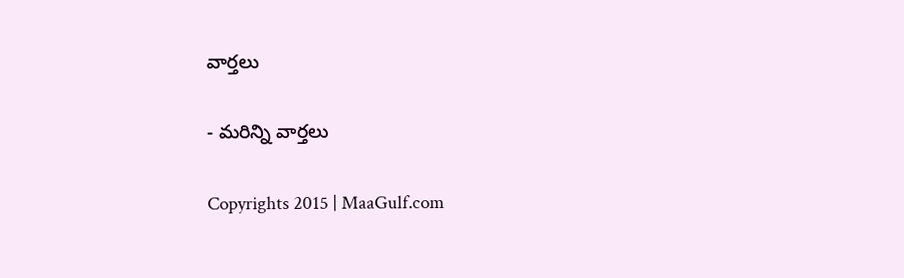వార్తలు

- మరిన్ని వార్తలు

Copyrights 2015 | MaaGulf.com